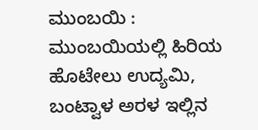ಮುಂಬಯಿ : ಮುಂಬಯಿಯಲ್ಲಿ ಹಿರಿಯ ಹೊಟೇಲು ಉದ್ಯಮಿ, ಬಂಟ್ವಾಳ ಅರಳ ಇಲ್ಲಿನ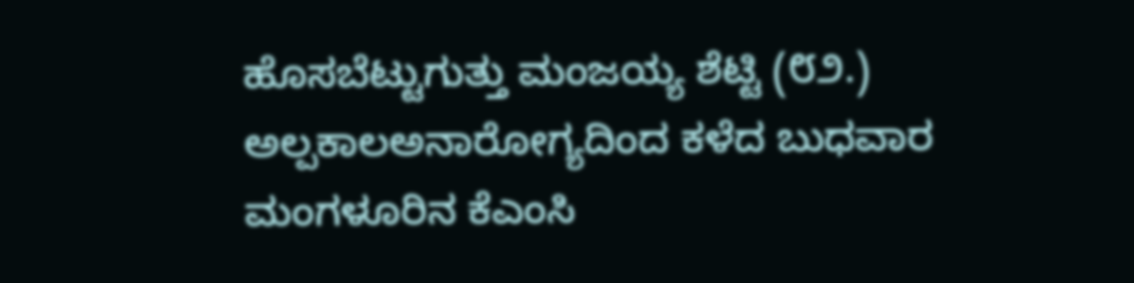ಹೊಸಬೆಟ್ಟುಗುತ್ತು ಮಂಜಯ್ಯ ಶೆಟ್ಟಿ (೮೨.) ಅಲ್ಪಕಾಲಅನಾರೋಗ್ಯದಿಂದ ಕಳೆದ ಬುಧವಾರ ಮಂಗಳೂರಿನ ಕೆಎಂಸಿ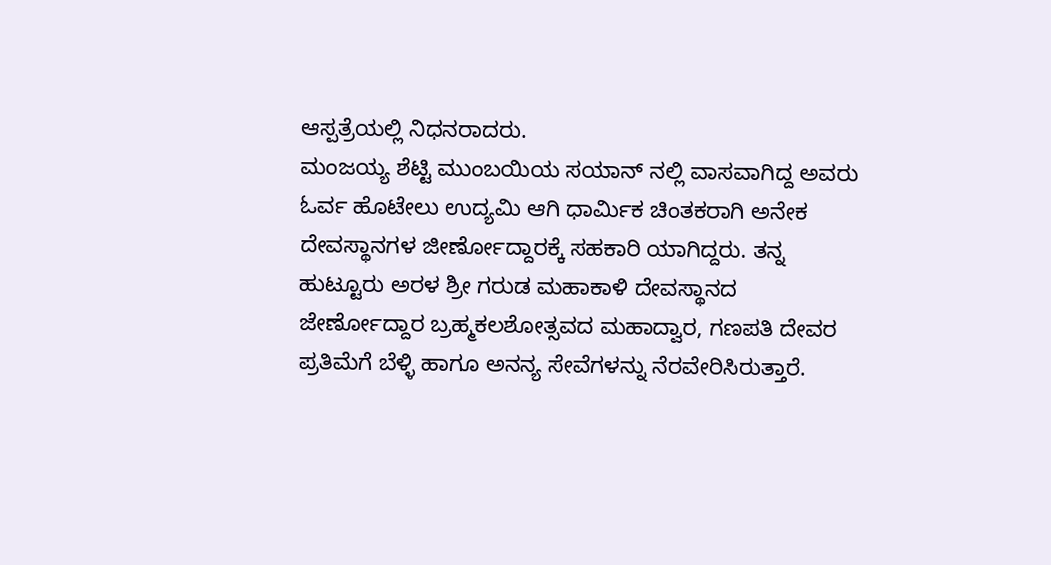ಆಸ್ಪತ್ರೆಯಲ್ಲಿ ನಿಧನರಾದರು.
ಮಂಜಯ್ಯ ಶೆಟ್ಟಿ ಮುಂಬಯಿಯ ಸಯಾನ್ ನಲ್ಲಿ ವಾಸವಾಗಿದ್ದ ಅವರು ಓರ್ವ ಹೊಟೇಲು ಉದ್ಯಮಿ ಆಗಿ ಧಾರ್ಮಿಕ ಚಿಂತಕರಾಗಿ ಅನೇಕ ದೇವಸ್ಥಾನಗಳ ಜೀರ್ಣೋದ್ದಾರಕ್ಕೆ ಸಹಕಾರಿ ಯಾಗಿದ್ದರು. ತನ್ನ ಹುಟ್ಟೂರು ಅರಳ ಶ್ರೀ ಗರುಡ ಮಹಾಕಾಳಿ ದೇವಸ್ಥಾನದ ಜೇರ್ಣೋದ್ದಾರ ಬ್ರಹ್ಮಕಲಶೋತ್ಸವದ ಮಹಾದ್ವಾರ, ಗಣಪತಿ ದೇವರ ಪ್ರತಿಮೆಗೆ ಬೆಳ್ಳಿ ಹಾಗೂ ಅನನ್ಯ ಸೇವೆಗಳನ್ನು ನೆರವೇರಿಸಿರುತ್ತಾರೆ.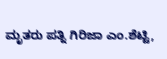ಮೃತರು ಪತ್ನಿ ಗಿರಿಜಾ ಎಂ.ಶೆಟ್ಟಿ,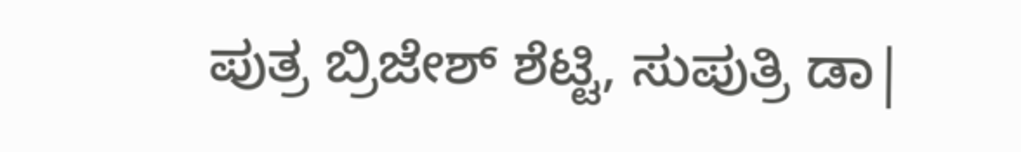ಪುತ್ರ ಬ್ರಿಜೇಶ್ ಶೆಟ್ಟಿ, ಸುಪುತ್ರಿ ಡಾ|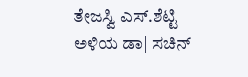ತೇಜಸ್ವಿ ಎಸ್.ಶೆಟ್ಟಿ ಅಳಿಯ ಡಾ| ಸಚಿನ್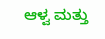ಆಳ್ವ ಮತ್ತು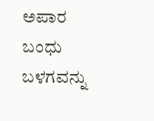ಅಪಾರ ಬಂಧು ಬಳಗವನ್ನು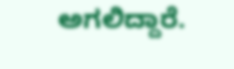ಅಗಲಿದ್ದಾರೆ.